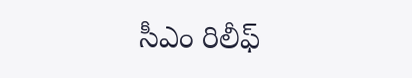సీఎం రిలీఫ్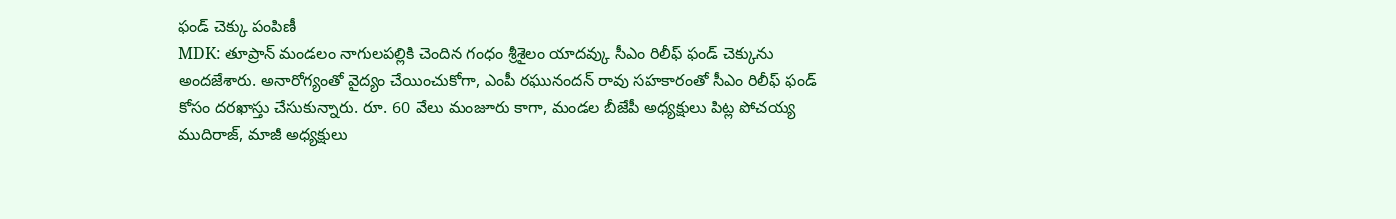ఫండ్ చెక్కు పంపిణీ
MDK: తూప్రాన్ మండలం నాగులపల్లికి చెందిన గంధం శ్రీశైలం యాదవ్కు సీఎం రిలీఫ్ ఫండ్ చెక్కును అందజేశారు. అనారోగ్యంతో వైద్యం చేయించుకోగా, ఎంపీ రఘునందన్ రావు సహకారంతో సీఎం రిలీఫ్ ఫండ్ కోసం దరఖాస్తు చేసుకున్నారు. రూ. 60 వేలు మంజూరు కాగా, మండల బీజేపీ అధ్యక్షులు పిట్ల పోచయ్య ముదిరాజ్, మాజీ అధ్యక్షులు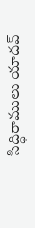సిద్ధిరాములు యాదవ్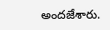అందజేశారు.